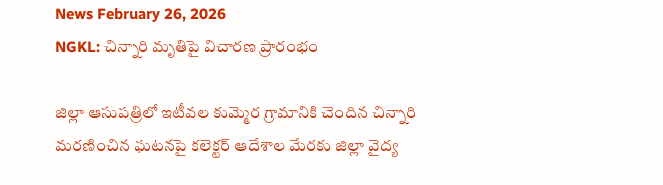News February 26, 2026
NGKL: చిన్నారి మృతిపై విచారణ ప్రారంభం

జిల్లా ఆసుపత్రిలో ఇటీవల కుమ్మెర గ్రామానికి చెందిన చిన్నారి మరణించిన ఘటనపై కలెక్టర్ ఆదేశాల మేరకు జిల్లా వైద్య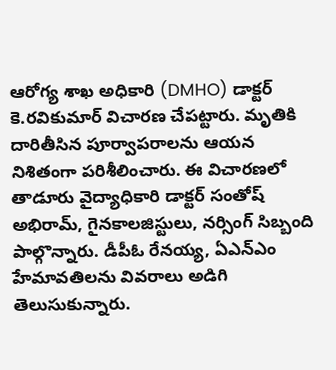ఆరోగ్య శాఖ అధికారి (DMHO) డాక్టర్ కె.రవికుమార్ విచారణ చేపట్టారు. మృతికి దారితీసిన పూర్వాపరాలను ఆయన నిశితంగా పరిశీలించారు. ఈ విచారణలో తాడూరు వైద్యాధికారి డాక్టర్ సంతోష్ అభిరామ్, గైనకాలజిస్టులు, నర్సింగ్ సిబ్బంది పాల్గొన్నారు. డీపీఓ రేనయ్య, ఏఎన్ఎం హేమావతిలను వివరాలు అడిగి తెలుసుకున్నారు.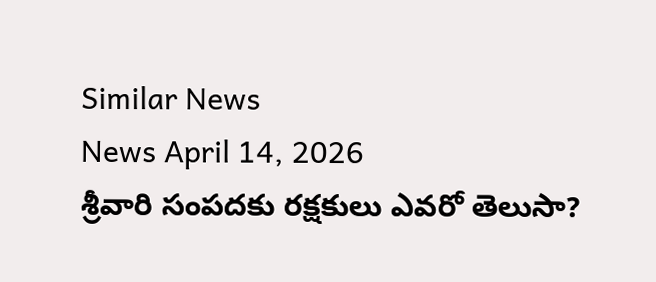Similar News
News April 14, 2026
శ్రీవారి సంపదకు రక్షకులు ఎవరో తెలుసా?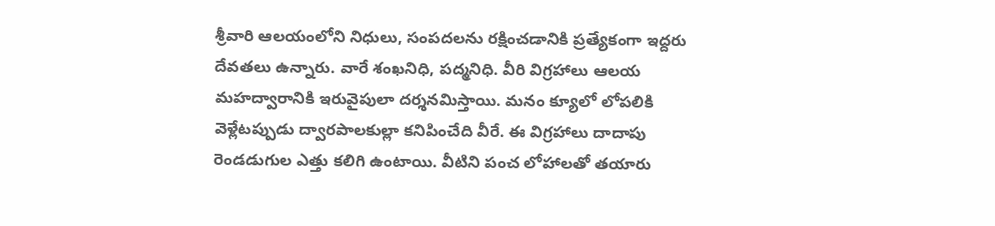శ్రీవారి ఆలయంలోని నిధులు, సంపదలను రక్షించడానికి ప్రత్యేకంగా ఇద్దరు దేవతలు ఉన్నారు. వారే శంఖనిధి, పద్మనిధి. వీరి విగ్రహాలు ఆలయ మహద్వారానికి ఇరువైపులా దర్శనమిస్తాయి. మనం క్యూలో లోపలికి వెళ్లేటప్పుడు ద్వారపాలకుల్లా కనిపించేది వీరే. ఈ విగ్రహాలు దాదాపు రెండడుగుల ఎత్తు కలిగి ఉంటాయి. వీటిని పంచ లోహాలతో తయారు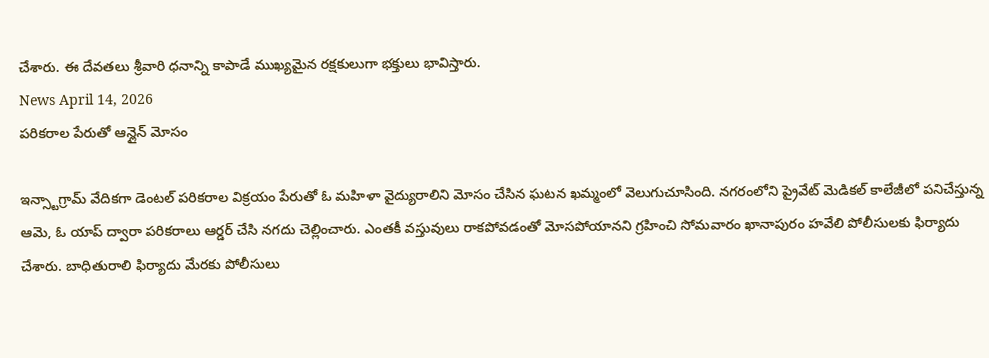చేశారు. ఈ దేవతలు శ్రీవారి ధనాన్ని కాపాడే ముఖ్యమైన రక్షకులుగా భక్తులు భావిస్తారు.
News April 14, 2026
పరికరాల పేరుతో ఆన్లైన్ మోసం

ఇన్స్టాగ్రామ్ వేదికగా డెంటల్ పరికరాల విక్రయం పేరుతో ఓ మహిళా వైద్యురాలిని మోసం చేసిన ఘటన ఖమ్మంలో వెలుగుచూసింది. నగరంలోని ప్రైవేట్ మెడికల్ కాలేజీలో పనిచేస్తున్న ఆమె, ఓ యాప్ ద్వారా పరికరాలు ఆర్డర్ చేసి నగదు చెల్లించారు. ఎంతకీ వస్తువులు రాకపోవడంతో మోసపోయానని గ్రహించి సోమవారం ఖానాపురం హవేలి పోలీసులకు ఫిర్యాదు చేశారు. బాధితురాలి ఫిర్యాదు మేరకు పోలీసులు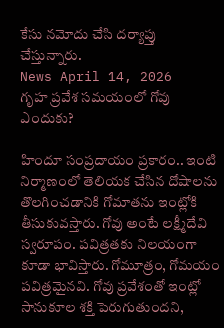కేసు నమోదు చేసి దర్యాప్తు చేస్తున్నారు.
News April 14, 2026
గృహ ప్రవేశ సమయంలో గోవు ఎందుకు?

హిందూ సంప్రదాయం ప్రకారం.. ఇంటి నిర్మాణంలో తెలియక చేసిన దోషాలను తొలగించడానికి గోమాతను ఇంట్లోకి తీసుకువస్తారు. గోవు అంటే లక్ష్మీదేవి స్వరూపం. పవిత్రతకు నిలయంగా కూడా భావిస్తారు. గోమూత్రం, గోమయం పవిత్రమైనవి. గోవు ప్రవేశంతో ఇంట్లో సానుకూల శక్తి పెరుగుతుందని,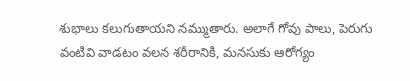శుభాలు కలుగుతాయని నమ్ముతారు. అలాగే గోవు పాలు, పెరుగు వంటివి వాడటం వలన శరీరానికి, మనసుకు ఆరోగ్యం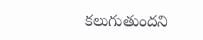కలుగుతుందని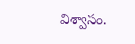విశ్వాసం.